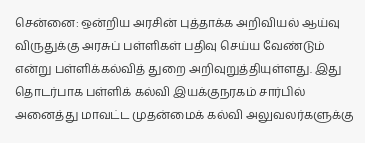சென்னை: ஒன்றிய அரசின் புத்தாக்க அறிவியல் ஆய்வு விருதுக்கு அரசுப் பள்ளிகள் பதிவு செய்ய வேண்டும் என்று பள்ளிக்கல்வித் துறை அறிவுறுத்தியுள்ளது. இது தொடர்பாக பள்ளிக் கல்வி இயக்குநரகம் சார்பில் அனைத்து மாவட்ட முதன்மைக் கல்வி அலுவலர்களுக்கு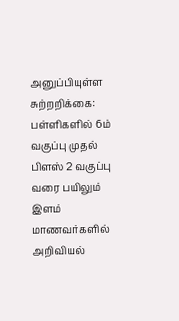அனுப்பியுள்ள சுற்றறிக்கை: பள்ளிகளில் 6ம் வகுப்பு முதல் பிளஸ் 2 வகுப்பு வரை பயிலும் இளம் மாணவர்களில் அறிவியல்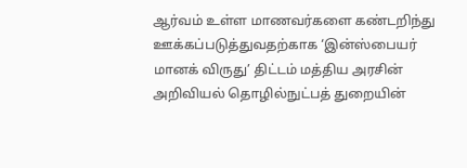ஆர்வம் உள்ள மாணவர்களை கண்டறிந்து ஊக்கப்படுத்துவதற்காக ‘இன்ஸ்பையர் மானக் விருது’ திட்டம் மத்திய அரசின் அறிவியல் தொழில்நுட்பத் துறையின்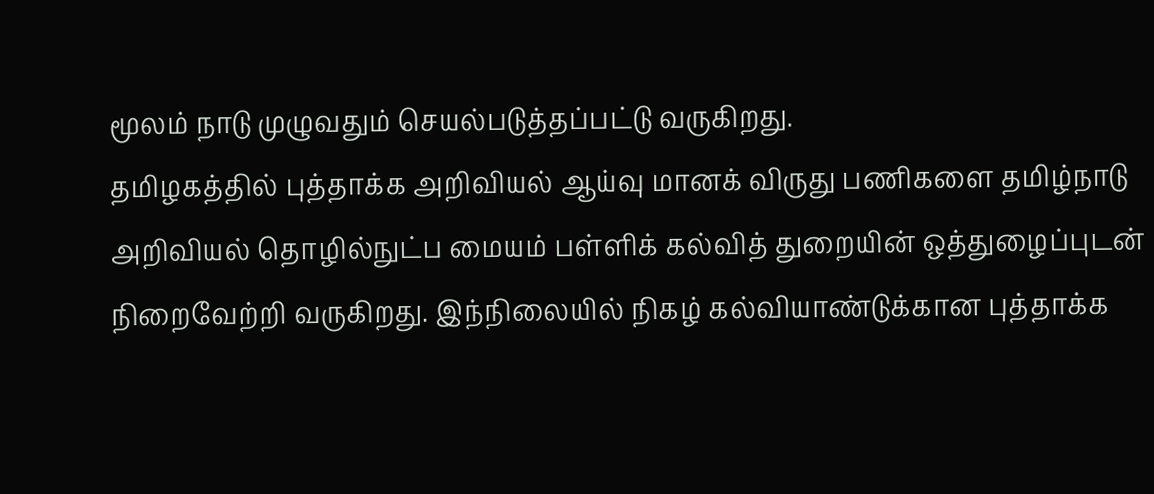மூலம் நாடு முழுவதும் செயல்படுத்தப்பட்டு வருகிறது.
தமிழகத்தில் புத்தாக்க அறிவியல் ஆய்வு மானக் விருது பணிகளை தமிழ்நாடு அறிவியல் தொழில்நுட்ப மையம் பள்ளிக் கல்வித் துறையின் ஒத்துழைப்புடன் நிறைவேற்றி வருகிறது. இந்நிலையில் நிகழ் கல்வியாண்டுக்கான புத்தாக்க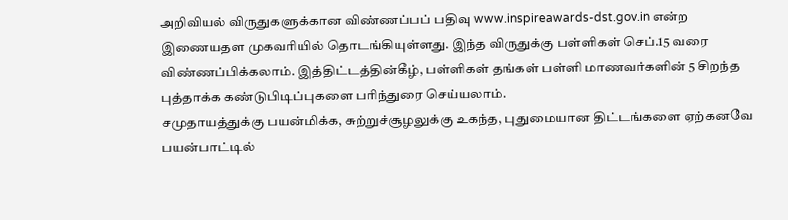அறிவியல் விருதுகளுக்கான விண்ணப்பப் பதிவு www.inspireawards-dst.gov.in என்ற இணையதள முகவரியில் தொடங்கியுள்ளது. இந்த விருதுக்கு பள்ளிகள் செப்.15 வரை விண்ணப்பிக்கலாம். இத்திட்டத்தின்கீழ், பள்ளிகள் தங்கள் பள்ளி மாணவர்களின் 5 சிறந்த புத்தாக்க கண்டுபிடிப்புகளை பரிந்துரை செய்யலாம்.
சமுதாயத்துக்கு பயன்மிக்க, சுற்றுச்சூழலுக்கு உகந்த, புதுமையான திட்டங்களை ஏற்கனவே பயன்பாட்டில்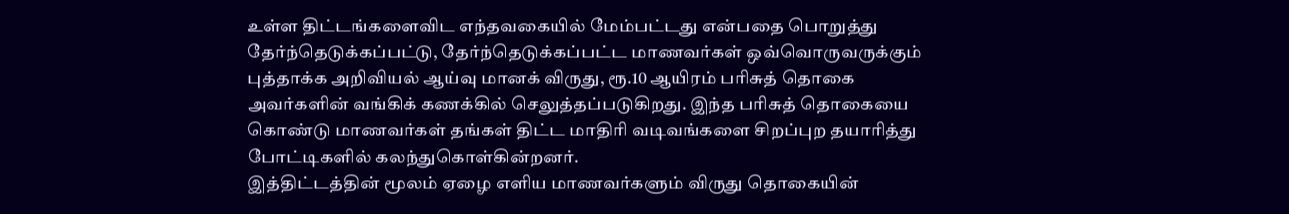உள்ள திட்டங்களைவிட எந்தவகையில் மேம்பட்டது என்பதை பொறுத்து தேர்ந்தெடுக்கப்பட்டு, தேர்ந்தெடுக்கப்பட்ட மாணவர்கள் ஒவ்வொருவருக்கும் புத்தாக்க அறிவியல் ஆய்வு மானக் விருது, ரூ.10 ஆயிரம் பரிசுத் தொகை அவர்களின் வங்கிக் கணக்கில் செலுத்தப்படுகிறது. இந்த பரிசுத் தொகையை கொண்டு மாணவர்கள் தங்கள் திட்ட மாதிரி வடிவங்களை சிறப்புற தயாரித்து போட்டிகளில் கலந்துகொள்கின்றனர்.
இத்திட்டத்தின் மூலம் ஏழை எளிய மாணவர்களும் விருது தொகையின்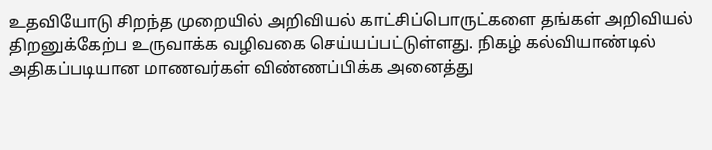உதவியோடு சிறந்த முறையில் அறிவியல் காட்சிப்பொருட்களை தங்கள் அறிவியல் திறனுக்கேற்ப உருவாக்க வழிவகை செய்யப்பட்டுள்ளது. நிகழ் கல்வியாண்டில் அதிகப்படியான மாணவர்கள் விண்ணப்பிக்க அனைத்து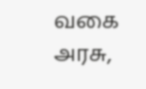வகை அரசு,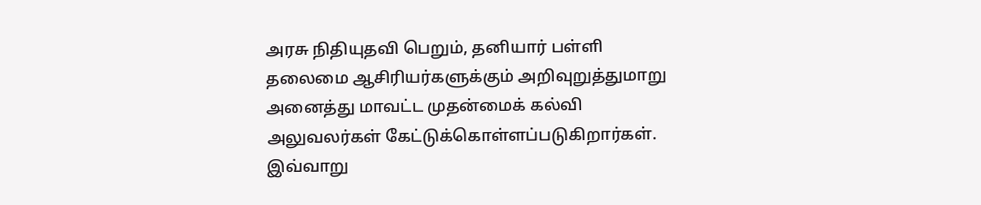அரசு நிதியுதவி பெறும், தனியார் பள்ளி தலைமை ஆசிரியர்களுக்கும் அறிவுறுத்துமாறு அனைத்து மாவட்ட முதன்மைக் கல்வி அலுவலர்கள் கேட்டுக்கொள்ளப்படுகிறார்கள். இவ்வாறு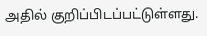அதில் குறிப்பிடப்பட்டுள்ளது.